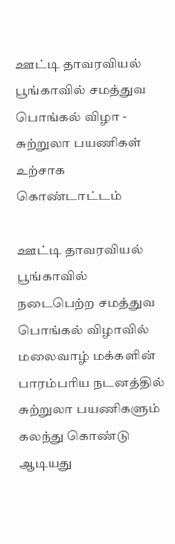ஊட்டி தாவரவியல் பூங்காவில் சமத்துவ பொங்கல் விழா - சுற்றுலா பயணிகள் உற்சாக கொண்டாட்டம்

ஊட்டி தாவரவியல் பூங்காவில் நடைபெற்ற சமத்துவ பொங்கல் விழாவில் மலைவாழ் மக்களின் பாரம்பரிய நடனத்தில் சுற்றுலா பயணிகளும் கலந்து கொண்டு ஆடியது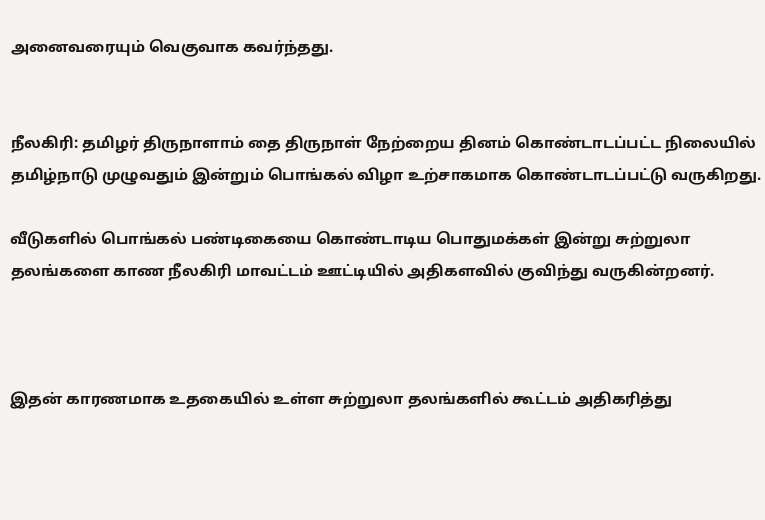அனைவரையும் வெகுவாக கவர்ந்தது.


நீலகிரி: தமிழர் திருநாளாம் தை திருநாள் நேற்றைய தினம் கொண்டாடப்பட்ட நிலையில் தமிழ்நாடு முழுவதும் இன்றும் பொங்கல் விழா உற்சாகமாக கொண்டாடப்பட்டு வருகிறது.

வீடுகளில் பொங்கல் பண்டிகையை கொண்டாடிய பொதுமக்கள் இன்று சுற்றுலா தலங்களை காண நீலகிரி மாவட்டம் ஊட்டியில் அதிகளவில் குவிந்து வருகின்றனர்.



இதன் காரணமாக உதகையில் உள்ள சுற்றுலா தலங்களில் கூட்டம் அதிகரித்து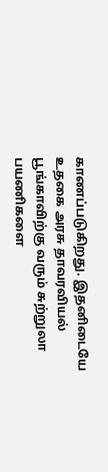காணப்படுகிறது. இதனிடையே உதகை அரசு தாவரவியல் பூங்காவிற்கு வரும் சுற்றுலா பயணிகளை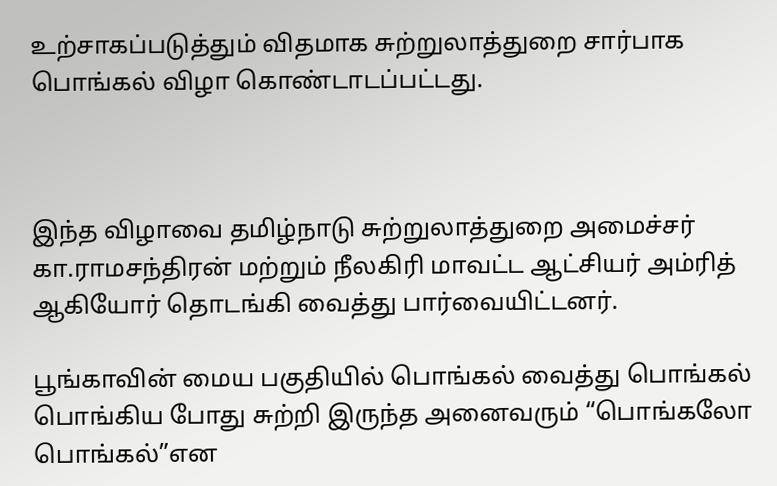உற்சாகப்படுத்தும் விதமாக சுற்றுலாத்துறை சார்பாக பொங்கல் விழா கொண்டாடப்பட்டது.



இந்த விழாவை தமிழ்நாடு சுற்றுலாத்துறை அமைச்சர் கா.ராமசந்திரன் மற்றும் நீலகிரி மாவட்ட ஆட்சியர் அம்ரித் ஆகியோர் தொடங்கி வைத்து பார்வையிட்டனர்.

பூங்காவின் மைய பகுதியில் பொங்கல் வைத்து பொங்கல் பொங்கிய போது சுற்றி இருந்த அனைவரும் “பொங்கலோ பொங்கல்”என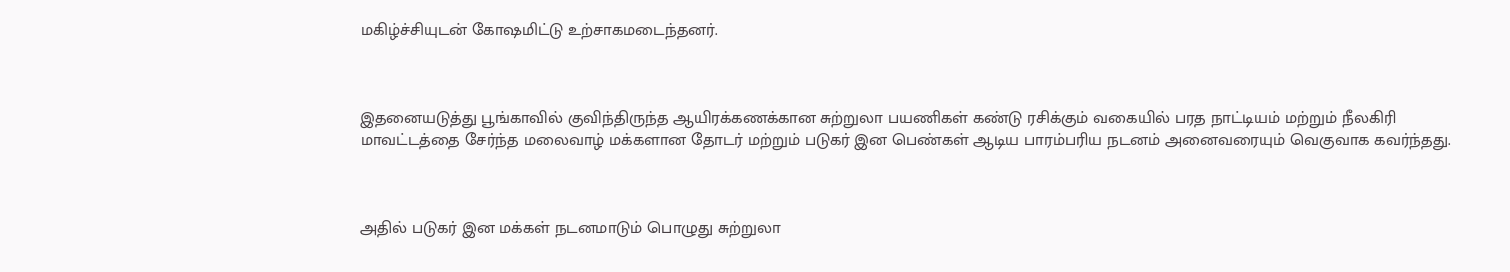மகிழ்ச்சியுடன் கோஷமிட்டு உற்சாகமடைந்தனர்.



இதனையடுத்து பூங்காவில் குவிந்திருந்த ஆயிரக்கணக்கான சுற்றுலா பயணிகள் கண்டு ரசிக்கும் வகையில் பரத நாட்டியம் மற்றும் நீலகிரி மாவட்டத்தை சேர்ந்த மலைவாழ் மக்களான தோடர் மற்றும் படுகர் இன பெண்கள் ஆடிய பாரம்பரிய நடனம் அனைவரையும் வெகுவாக கவர்ந்தது.



அதில் படுகர் இன மக்கள் நடனமாடும் பொழுது சுற்றுலா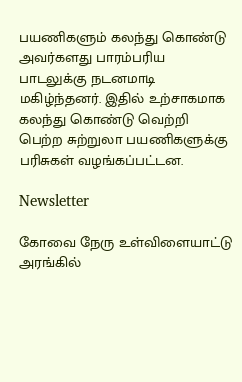பயணிகளும் கலந்து கொண்டு அவர்களது பாரம்பரிய பாடலுக்கு நடனமாடி மகிழ்ந்தனர். இதில் உற்சாகமாக கலந்து கொண்டு வெற்றி பெற்ற சுற்றுலா பயணிகளுக்கு பரிசுகள் வழங்கப்பட்டன.

Newsletter

கோவை நேரு உள்விளையாட்டு அரங்கில்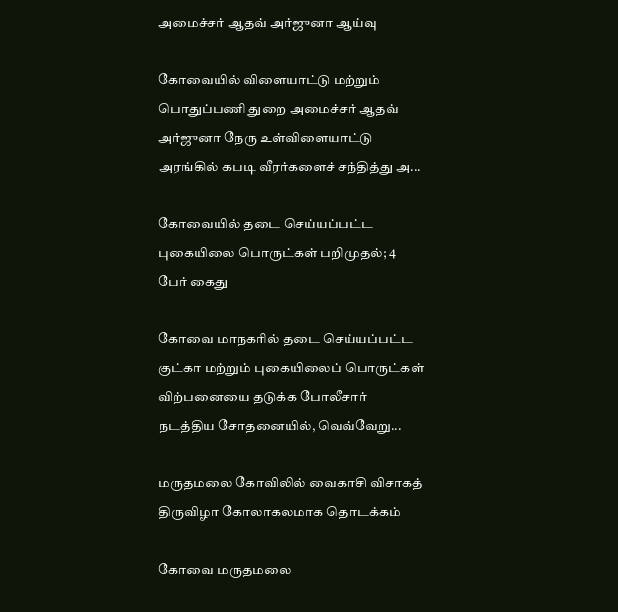அமைச்சர் ஆதவ் அர்ஜுனா ஆய்வு

கோவையில் விளையாட்டு மற்றும் பொதுப்பணி துறை அமைச்சர் ஆதவ் அர்ஜுனா நேரு உள்விளையாட்டு அரங்கில் கபடி வீரர்களைச் சந்தித்து அ...

கோவையில் தடை செய்யப்பட்ட புகையிலை பொருட்கள் பறிமுதல்; 4 பேர் கைது

கோவை மாநகரில் தடை செய்யப்பட்ட குட்கா மற்றும் புகையிலைப் பொருட்கள் விற்பனையை தடுக்க போலீசார் நடத்திய சோதனையில், வெவ்வேறு...

மருதமலை கோவிலில் வைகாசி விசாகத் திருவிழா கோலாகலமாக தொடக்கம்

கோவை மருதமலை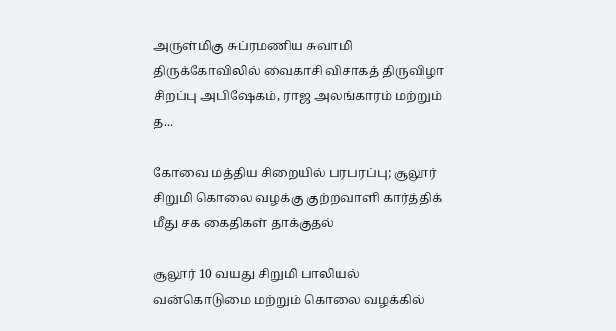அருள்மிகு சுப்ரமணிய சுவாமி திருக்கோவிலில் வைகாசி விசாகத் திருவிழா சிறப்பு அபிஷேகம், ராஜ அலங்காரம் மற்றும் த...

கோவை மத்திய சிறையில் பரபரப்பு; சூலூர் சிறுமி கொலை வழக்கு குற்றவாளி கார்த்திக் மீது சக கைதிகள் தாக்குதல்

சூலூர் 10 வயது சிறுமி பாலியல் வன்கொடுமை மற்றும் கொலை வழக்கில்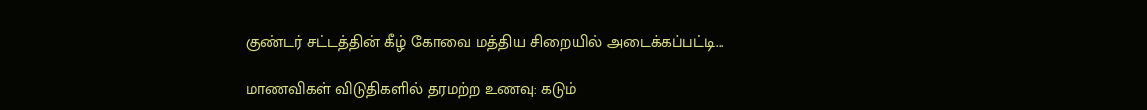குண்டர் சட்டத்தின் கீழ் கோவை மத்திய சிறையில் அடைக்கப்பட்டி...

மாணவிகள் விடுதிகளில் தரமற்ற உணவு: கடும்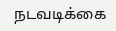நடவடிக்கை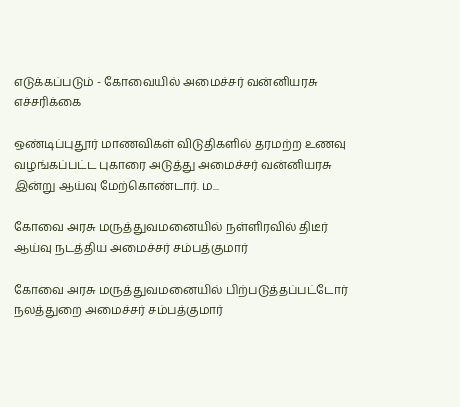எடுக்கப்படும் - கோவையில் அமைச்சர் வன்னியரசு எச்சரிக்கை

ஒண்டிப்புதூர் மாணவிகள் விடுதிகளில் தரமற்ற உணவு வழங்கப்பட்ட புகாரை அடுத்து அமைச்சர் வன்னியரசு இன்று ஆய்வு மேற்கொண்டார். ம...

கோவை அரசு மருத்துவமனையில் நள்ளிரவில் திடீர் ஆய்வு நடத்திய அமைச்சர் சம்பத்குமார்

கோவை அரசு மருத்துவமனையில் பிற்படுத்தப்பட்டோர் நலத்துறை அமைச்சர் சம்பத்குமார்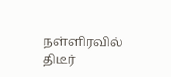நள்ளிரவில் திடீர்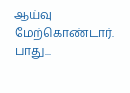ஆய்வு மேற்கொண்டார். பாது...